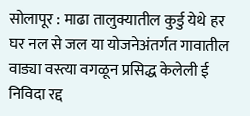सोलापूर : माढा तालुक्यातील कुर्डु येथे हर घर नल से जल या योजनेअंतर्गत गावातील वाड्या वस्त्या वगळून प्रसिद्ध केलेली ई निविदा रद्द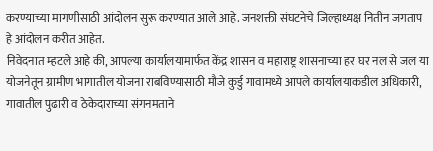करण्याच्या मागणीसाठी आंदोलन सुरू करण्यात आले आहे. जनशक्ती संघटनेचे जिल्हाध्यक्ष नितीन जगताप हे आंदोलन करीत आहेत.
निवेदनात म्हटले आहे की, आपल्या कार्यालयामार्फत केंद्र शासन व महाराष्ट्र शासनाच्या हर घर नल से जल या योजनेतून ग्रामीण भागातील योजना राबविण्यासाठी मौजे कुर्डु गावामध्ये आपले कार्यालयाकडील अधिकारी, गावातील पुढारी व ठेकेदाराच्या संगनमताने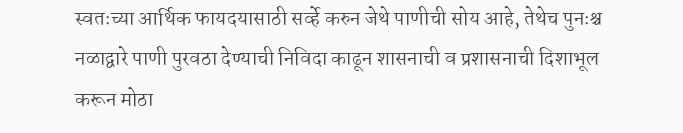स्वतःच्या आर्थिक फायदयासाठी सर्व्हे करुन जेथे पाणीची सोय आहे, तेथेच पुनःश्च नळाद्वारे पाणी पुरवठा देण्याची निविदा काढून शासनाची व प्रशासनाची दिशाभूल करून मोठा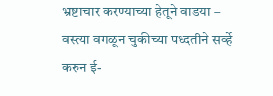भ्रष्टाचार करण्याच्या हेतूने वाडया – वस्त्या वगळून चुकीच्या पध्दतीने सर्व्हे करुन ई-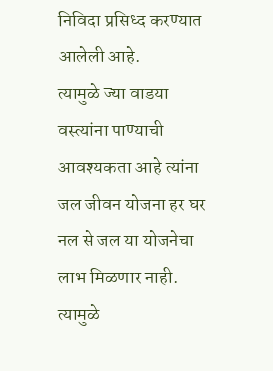निविदा प्रसिध्द करण्यात आलेली आहे.
त्यामुळे ज्या वाडया वस्त्यांना पाण्याची आवश्यकता आहे त्यांना जल जीवन योजना हर घर नल से जल या योजनेचा लाभ मिळणार नाही. त्यामुळे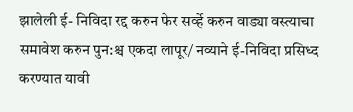झालेली ई- निविदा रद्द करुन फेर सर्व्हे करुन वाड्या वस्त्याचा समावेश करुन पुन:श्च एकदा लापूर/ नव्याने ई-निविदा प्रसिध्द करण्यात यावी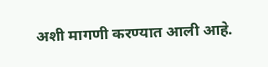अशी मागणी करण्यात आली आहे.